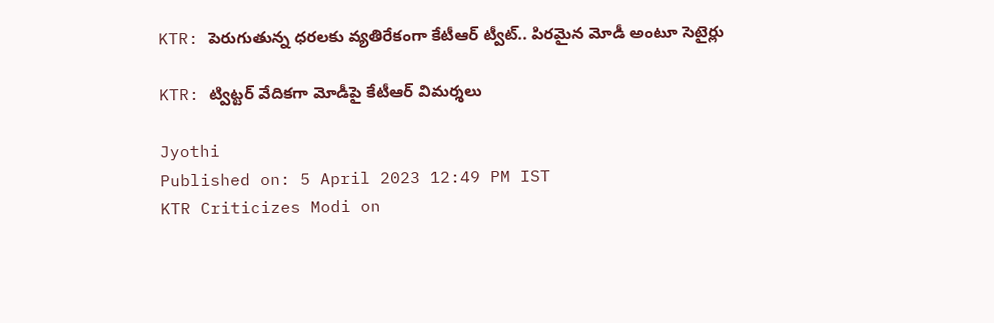KTR: పెరుగుతున్న ధరలకు వ్యతిరేకంగా కేటీఆర్ ట్వీట్.. పిరమైన మోడీ అంటూ సెటైర్లు

KTR: ట్విట్టర్ వేదికగా మోడీపై కేటీఆర్ విమర్శలు

Jyothi
Published on: 5 April 2023 12:49 PM IST
KTR Criticizes Modi on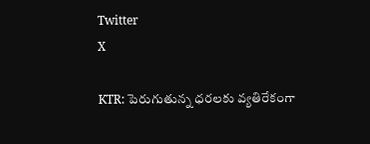Twitter
X

KTR: పెరుగుతున్న ధరలకు వ్యతిరేకంగా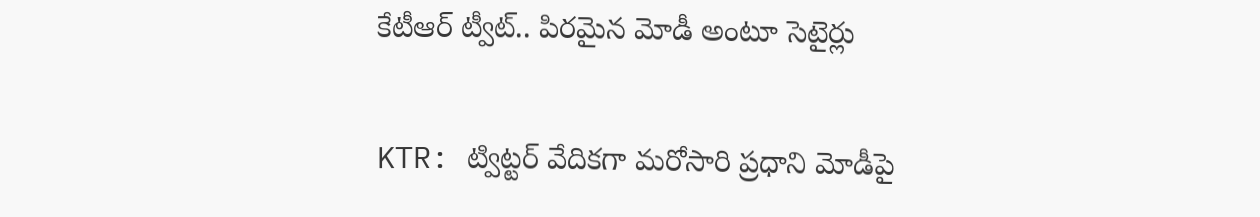కేటీఆర్ ట్వీట్.. పిరమైన మోడీ అంటూ సెటైర్లు

KTR: ట్విట్టర్ వేదికగా మరోసారి ప్రధాని మోడీపై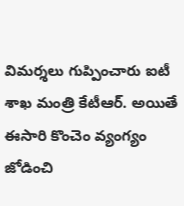విమర్శలు గుప్పించారు ఐటీ శాఖ మంత్రి కేటీఆర్. అయితే ఈసారి కొంచెం వ్యంగ్యం జోడించి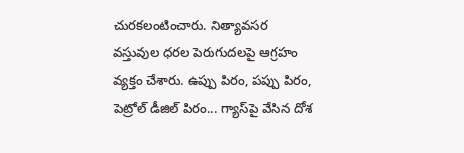చురకలంటించారు. నిత్యావసర వస్తువుల ధరల పెరుగుదలపై ఆగ్రహం వ్యక్తం చేశారు. ఉప్పు పిరం, పప్పు పిరం, పెట్రోల్ డీజిల్ పిరం... గ్యాస్‌పై వేసిన దోశ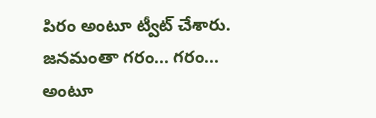పిరం అంటూ ట్వీట్ చేశారు. జనమంతా గరం... గరం... అంటూ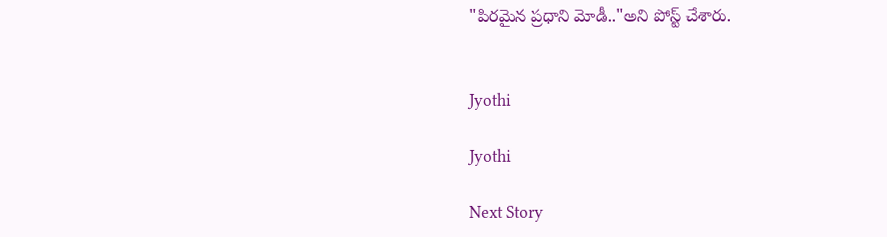"పిరమైన ప్రధాని మోడీ.."అని పోస్ట్ చేశారు.


Jyothi

Jyothi

Next Story